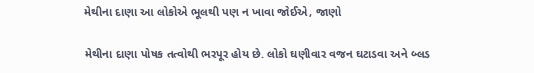મેથીના દાણા આ લોકોએ ભૂલથી પણ ન ખાવા જોઈએ, જાણો

મેથીના દાણા પોષક તત્વોથી ભરપૂર હોય છે. લોકો ઘણીવાર વજન ઘટાડવા અને બ્લડ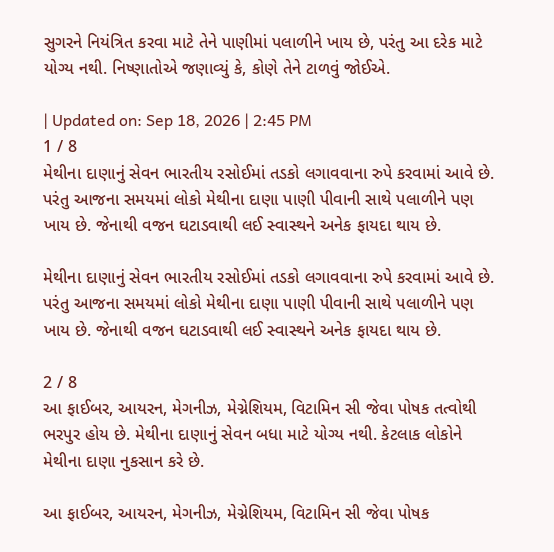સુગરને નિયંત્રિત કરવા માટે તેને પાણીમાં પલાળીને ખાય છે, પરંતુ આ દરેક માટે યોગ્ય નથી. નિષ્ણાતોએ જણાવ્યું કે, કોણે તેને ટાળવું જોઈએ.

| Updated on: Sep 18, 2026 | 2:45 PM
1 / 8
મેથીના દાણાનું સેવન ભારતીય રસોઈમાં તડકો લગાવવાના રુપે કરવામાં આવે છે. પરંતુ આજના સમયમાં લોકો મેથીના દાણા પાણી પીવાની સાથે પલાળીને પણ ખાય છે. જેનાથી વજન ઘટાડવાથી લઈ સ્વાસ્થને અનેક ફાયદા થાય છે.

મેથીના દાણાનું સેવન ભારતીય રસોઈમાં તડકો લગાવવાના રુપે કરવામાં આવે છે. પરંતુ આજના સમયમાં લોકો મેથીના દાણા પાણી પીવાની સાથે પલાળીને પણ ખાય છે. જેનાથી વજન ઘટાડવાથી લઈ સ્વાસ્થને અનેક ફાયદા થાય છે.

2 / 8
આ ફાઈબર, આયરન, મેગનીઝ, મેગ્નેશિયમ, વિટામિન સી જેવા પોષક તત્વોથી ભરપુર હોય છે. મેથીના દાણાનું સેવન બધા માટે યોગ્ય નથી. કેટલાક લોકોને મેથીના દાણા નુકસાન કરે છે.

આ ફાઈબર, આયરન, મેગનીઝ, મેગ્નેશિયમ, વિટામિન સી જેવા પોષક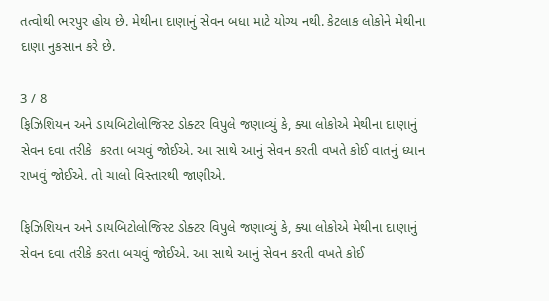તત્વોથી ભરપુર હોય છે. મેથીના દાણાનું સેવન બધા માટે યોગ્ય નથી. કેટલાક લોકોને મેથીના દાણા નુકસાન કરે છે.

3 / 8
ફિઝિશિયન અને ડાયબિટોલોજિસ્ટ ડોક્ટર વિપુલે જણાવ્યું કે, ક્યા લોકોએ મેથીના દાણાનું સેવન દવા તરીકે  કરતા બચવું જોઈએ. આ સાથે આનું સેવન કરતી વખતે કોઈ વાતનું ધ્યાન રાખવું જોઈએ. તો ચાલો વિસ્તારથી જાણીએ.

ફિઝિશિયન અને ડાયબિટોલોજિસ્ટ ડોક્ટર વિપુલે જણાવ્યું કે, ક્યા લોકોએ મેથીના દાણાનું સેવન દવા તરીકે કરતા બચવું જોઈએ. આ સાથે આનું સેવન કરતી વખતે કોઈ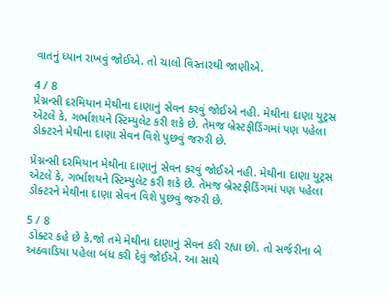વાતનું ધ્યાન રાખવું જોઈએ. તો ચાલો વિસ્તારથી જાણીએ.

4 / 8
પ્રેગ્નન્સી દરમિયાન મેથીના દાણાનું સેવન કરવું જોઈએ નહી. મેથીના દાણા યુટ્રસ એટલે કે, ગર્ભાશયને સ્ટિમ્યુલેટ કરી શકે છે. તેમજ બ્રેસ્ટફીડિંગમાં પણ પહેલા ડોક્ટરને મેથીના દાણા સેવન વિશે પુછવું જરુરી છે.

પ્રેગ્નન્સી દરમિયાન મેથીના દાણાનું સેવન કરવું જોઈએ નહી. મેથીના દાણા યુટ્રસ એટલે કે, ગર્ભાશયને સ્ટિમ્યુલેટ કરી શકે છે. તેમજ બ્રેસ્ટફીડિંગમાં પણ પહેલા ડોક્ટરને મેથીના દાણા સેવન વિશે પુછવું જરુરી છે.

5 / 8
 ડોક્ટર કહે છે કે,જો તમે મેથીના દાણાનું સેવન કરી રહ્યા છો. તો સર્જરીના બે અઠવાડિયા પહેલા બંધ કરી દેવું જોઈએ. આ સાથે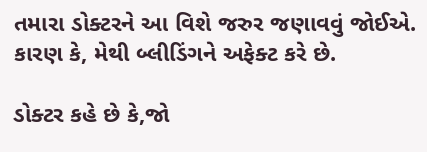તમારા ડોક્ટરને આ વિશે જરુર જણાવવું જોઈએ. કારણ કે, મેથી બ્લીડિંગને અફેક્ટ કરે છે.

ડોક્ટર કહે છે કે,જો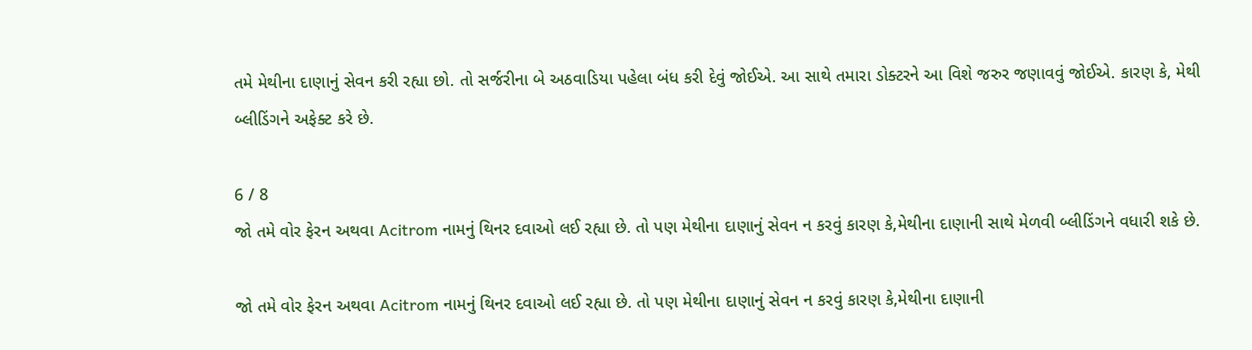તમે મેથીના દાણાનું સેવન કરી રહ્યા છો. તો સર્જરીના બે અઠવાડિયા પહેલા બંધ કરી દેવું જોઈએ. આ સાથે તમારા ડોક્ટરને આ વિશે જરુર જણાવવું જોઈએ. કારણ કે, મેથી બ્લીડિંગને અફેક્ટ કરે છે.

6 / 8
જો તમે વોર ફેરન અથવા Acitrom નામનું થિનર દવાઓ લઈ રહ્યા છે. તો પણ મેથીના દાણાનું સેવન ન કરવું કારણ કે,મેથીના દાણાની સાથે મેળવી બ્લીડિંગને વધારી શકે છે.

જો તમે વોર ફેરન અથવા Acitrom નામનું થિનર દવાઓ લઈ રહ્યા છે. તો પણ મેથીના દાણાનું સેવન ન કરવું કારણ કે,મેથીના દાણાની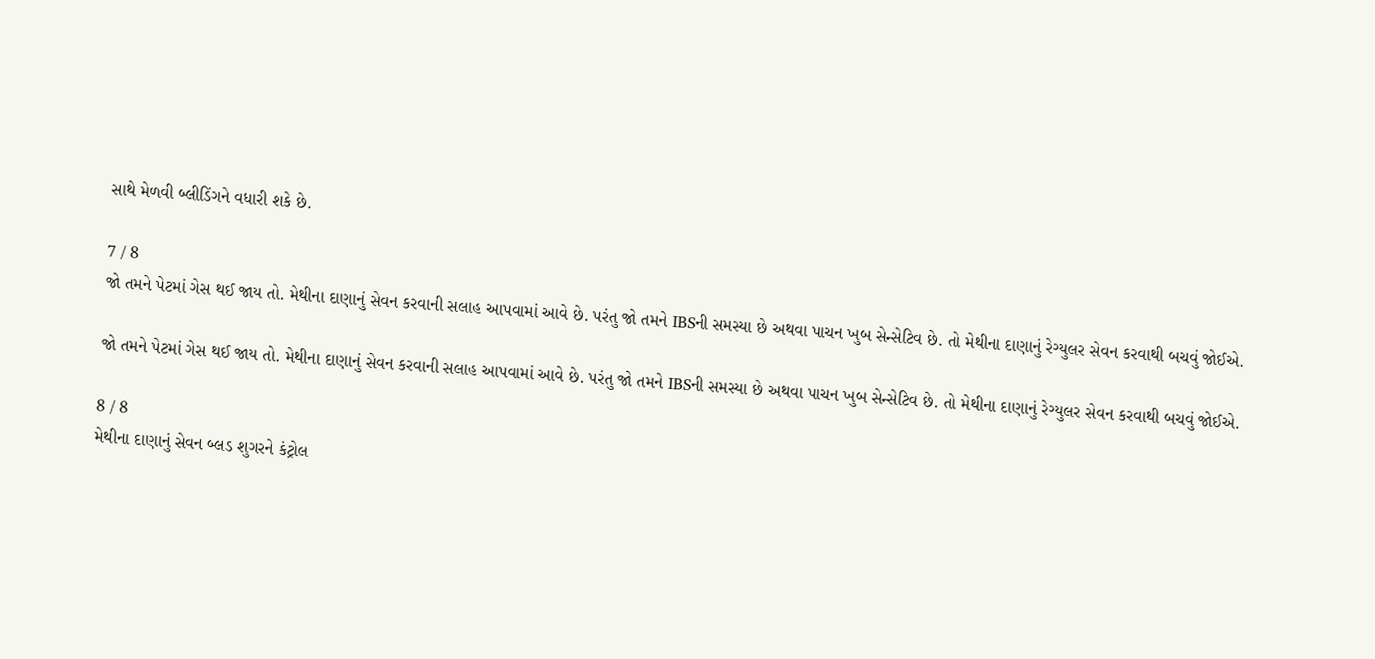સાથે મેળવી બ્લીડિંગને વધારી શકે છે.

7 / 8
જો તમને પેટમાં ગેસ થઈ જાય તો. મેથીના દાણાનું સેવન કરવાની સલાહ આપવામાં આવે છે. પરંતુ જો તમને IBSની સમસ્યા છે અથવા પાચન ખુબ સેન્સેટિવ છે. તો મેથીના દાણાનું રેગ્યુલર સેવન કરવાથી બચવું જોઈએ.

જો તમને પેટમાં ગેસ થઈ જાય તો. મેથીના દાણાનું સેવન કરવાની સલાહ આપવામાં આવે છે. પરંતુ જો તમને IBSની સમસ્યા છે અથવા પાચન ખુબ સેન્સેટિવ છે. તો મેથીના દાણાનું રેગ્યુલર સેવન કરવાથી બચવું જોઈએ.

8 / 8
મેથીના દાણાનું સેવન બ્લડ શુગરને કંટ્રોલ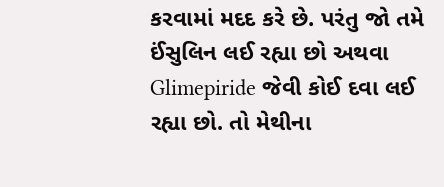કરવામાં મદદ કરે છે. પરંતુ જો તમે ઈંસુલિન લઈ રહ્યા છો અથવા  Glimepiride જેવી કોઈ દવા લઈ રહ્યા છો. તો મેથીના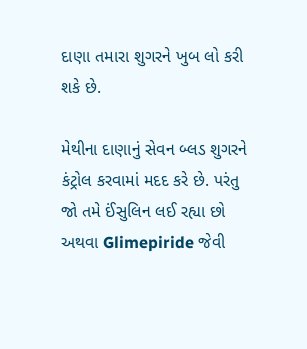દાણા તમારા શુગરને ખુબ લો કરી શકે છે.

મેથીના દાણાનું સેવન બ્લડ શુગરને કંટ્રોલ કરવામાં મદદ કરે છે. પરંતુ જો તમે ઈંસુલિન લઈ રહ્યા છો અથવા Glimepiride જેવી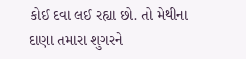કોઈ દવા લઈ રહ્યા છો. તો મેથીના દાણા તમારા શુગરને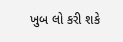ખુબ લો કરી શકે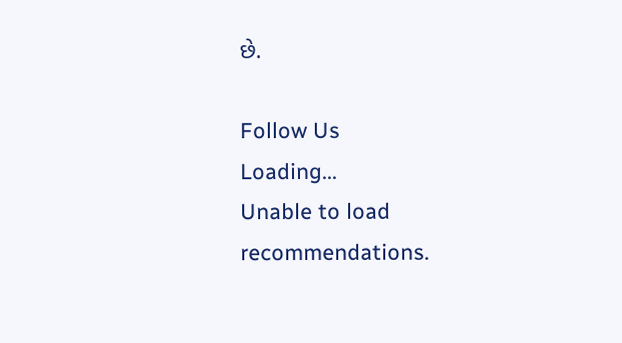છે.

Follow Us
Loading...
Unable to load recommendations.